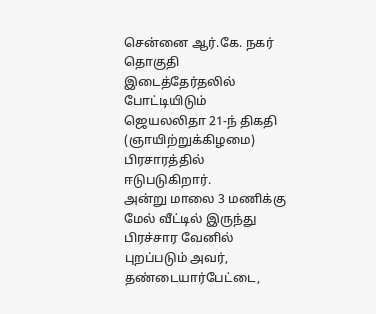சென்னை ஆர்.கே. நகர் தொகுதி இடைத்தேர்தலில் போட்டியிடும் ஜெயலலிதா 21-ந் திகதி (ஞாயிற்றுக்கிழமை) பிரசாரத்தில் ஈடுபடுகிறார்.
அன்று மாலை 3 மணிக்கு மேல் வீட்டில் இருந்து பிரச்சார வேனில் புறப்படும் அவர், தண்டையார்பேட்டை,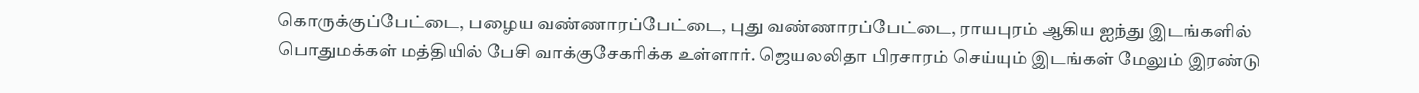கொருக்குப்பேட்டை, பழைய வண்ணாரப்பேட்டை, புது வண்ணாரப்பேட்டை, ராயபுரம் ஆகிய ஐந்து இடங்களில் பொதுமக்கள் மத்தியில் பேசி வாக்குசேகரிக்க உள்ளார். ஜெயலலிதா பிரசாரம் செய்யும் இடங்கள் மேலும் இரண்டு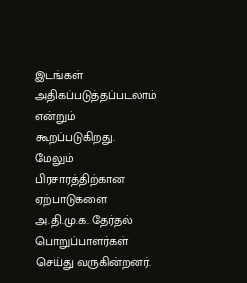இடங்கள் அதிகப்படுத்தப்படலாம் என்றும் கூறப்படுகிறது.
மேலும் பிரசாரத்திற்கான ஏற்பாடுகளை அ.தி.மு.க. தேர்தல் பொறுப்பாளர்கள் செய்து வருகின்றனர்.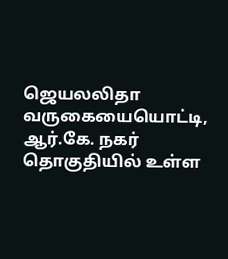ஜெயலலிதா வருகையையொட்டி, ஆர்.கே. நகர் தொகுதியில் உள்ள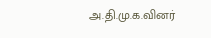அ.தி.மு.க.வினர்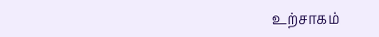உற்சாகம்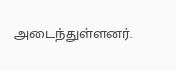அடைந்துள்ளனர்.